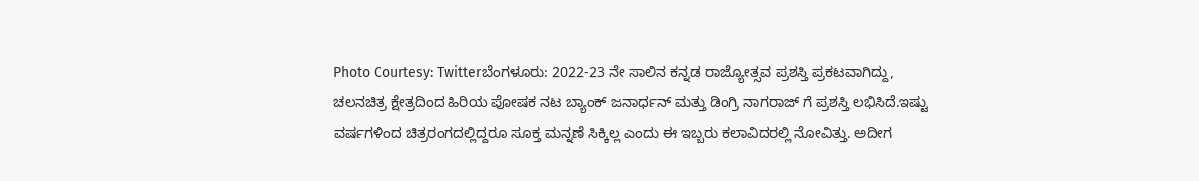Photo Courtesy: Twitterಬೆಂಗಳೂರು: 2022-23 ನೇ ಸಾಲಿನ ಕನ್ನಡ ರಾಜ್ಯೋತ್ಸವ ಪ್ರಶಸ್ತಿ ಪ್ರಕಟವಾಗಿದ್ದು, ಚಲನಚಿತ್ರ ಕ್ಷೇತ್ರದಿಂದ ಹಿರಿಯ ಪೋಷಕ ನಟ ಬ್ಯಾಂಕ್ ಜನಾರ್ಧನ್ ಮತ್ತು ಡಿಂಗ್ರಿ ನಾಗರಾಜ್ ಗೆ ಪ್ರಶಸ್ತಿ ಲಭಿಸಿದೆ.ಇಷ್ಟು ವರ್ಷಗಳಿಂದ ಚಿತ್ರರಂಗದಲ್ಲಿದ್ದರೂ ಸೂಕ್ತ ಮನ್ನಣೆ ಸಿಕ್ಕಿಲ್ಲ ಎಂದು ಈ ಇಬ್ಬರು ಕಲಾವಿದರಲ್ಲಿ ನೋವಿತ್ತು. ಅದೀಗ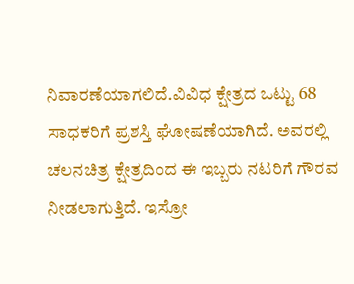ನಿವಾರಣೆಯಾಗಲಿದೆ.ವಿವಿಧ ಕ್ಷೇತ್ರದ ಒಟ್ಟು 68 ಸಾಧಕರಿಗೆ ಪ್ರಶಸ್ತಿ ಘೋಷಣೆಯಾಗಿದೆ. ಅವರಲ್ಲಿ ಚಲನಚಿತ್ರ ಕ್ಷೇತ್ರದಿಂದ ಈ ಇಬ್ಬರು ನಟರಿಗೆ ಗೌರವ ನೀಡಲಾಗುತ್ತಿದೆ. ಇಸ್ರೋ